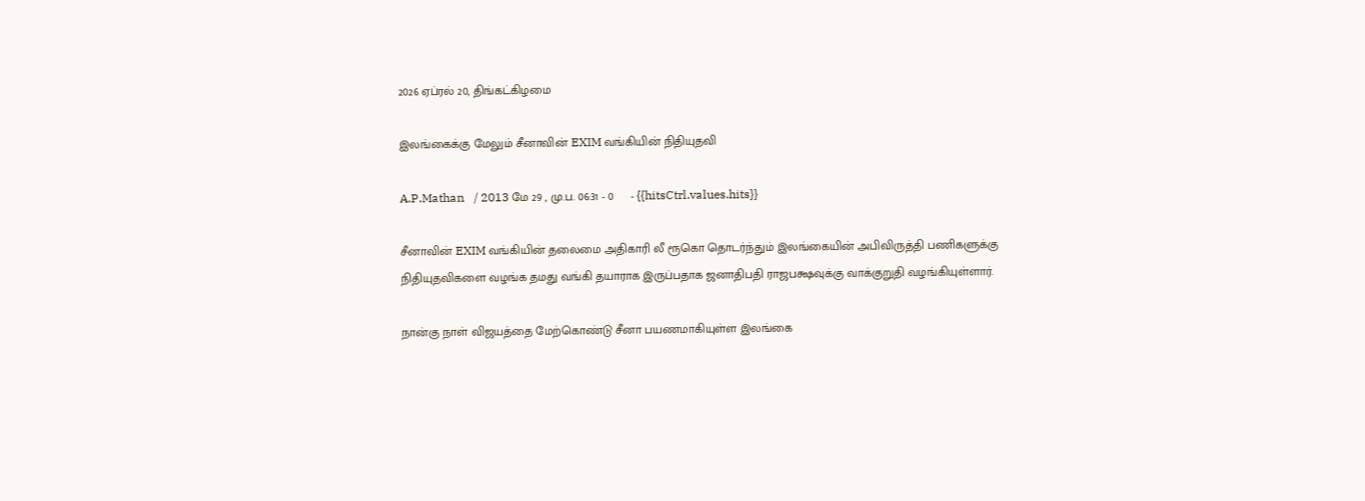2026 ஏப்ரல் 20, திங்கட்கிழமை

இலங்கைக்கு மேலும் சீனாவின் EXIM வங்கியின் நிதியுதவி

A.P.Mathan   / 2013 மே 29 , மு.ப. 06:31 - 0     - {{hitsCtrl.values.hits}}

சீனாவின் EXIM வங்கியின் தலைமை அதிகாரி லீ ரூகொ தொடர்ந்தும் இலங்கையின் அபிவிருத்தி பணிகளுக்கு நிதியுதவிகளை வழங்க தமது வங்கி தயாராக இருப்பதாக ஜனாதிபதி ராஜபக்ஷவுக்கு வாக்குறுதி வழங்கியுள்ளார்.

நான்கு நாள் விஜயத்தை மேற்கொண்டு சீனா பயணமாகியுள்ள இலங்கை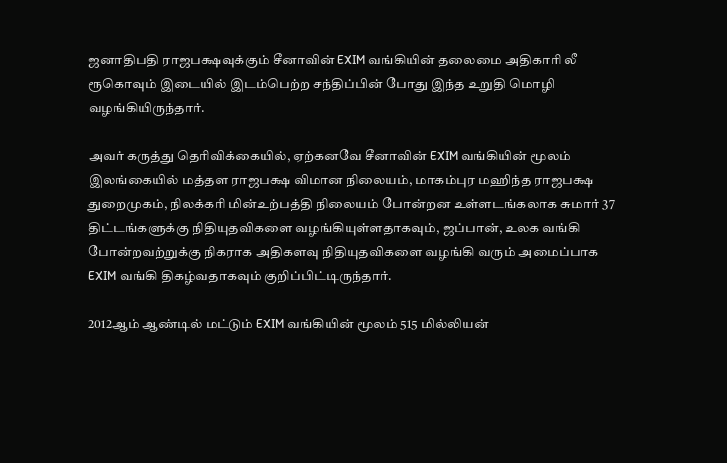ஜனாதிபதி ராஜபக்ஷவுக்கும் சீனாவின் EXIM வங்கியின் தலைமை அதிகாரி லீ ரூகொவும் இடையில் இடம்பெற்ற சந்திப்பின் போது இந்த உறுதி மொழி வழங்கியிருந்தார்.

அவர் கருத்து தெரிவிக்கையில், ஏற்கனவே சீனாவின் EXIM வங்கியின் மூலம் இலங்கையில் மத்தள ராஜபக்ஷ விமான நிலையம், மாகம்புர மஹிந்த ராஜபக்ஷ துறைமுகம், நிலக்கரி மின்உற்பத்தி நிலையம் போன்றன உள்ளடங்கலாக சுமார் 37 திட்டங்களுக்கு நிதியுதவிகளை வழங்கியுள்ளதாகவும், ஜப்பான், உலக வங்கி போன்றவற்றுக்கு நிகராக அதிகளவு நிதியுதவிகளை வழங்கி வரும் அமைப்பாக EXIM வங்கி திகழ்வதாகவும் குறிப்பிட்டிருந்தார்.

2012ஆம் ஆண்டில் மட்டும் EXIM வங்கியின் மூலம் 515 மில்லியன்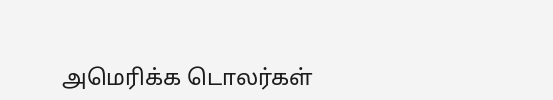அமெரிக்க டொலர்கள்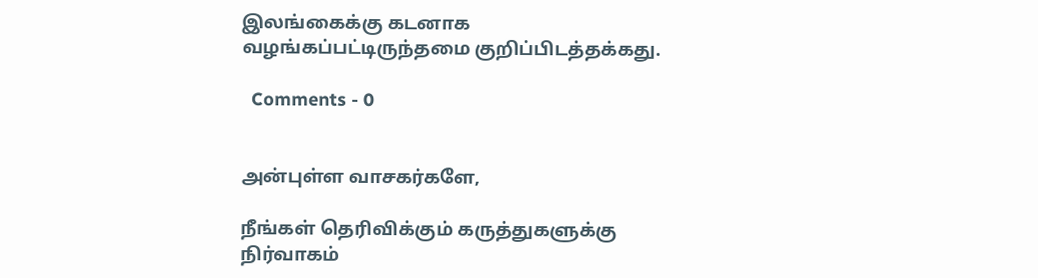இலங்கைக்கு கடனாக வழங்கப்பட்டிருந்தமை குறிப்பிடத்தக்கது.

  Comments - 0


அன்புள்ள வாசகர்களே,

நீங்கள் தெரிவிக்கும் கருத்துகளுக்கு நிர்வாகம்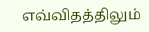எவ்விதத்திலும்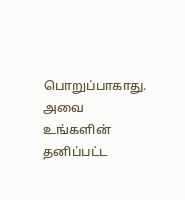பொறுப்பாகாது. அவை உங்களின் தனிப்பட்ட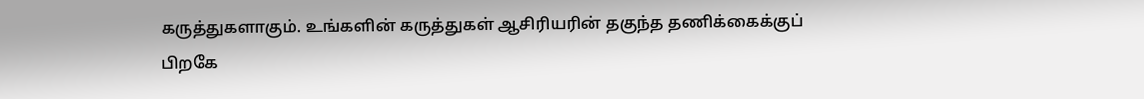கருத்துகளாகும். உங்களின் கருத்துகள் ஆசிரியரின் தகுந்த தணிக்கைக்குப் பிறகே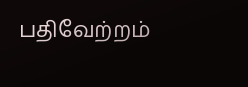பதிவேற்றம்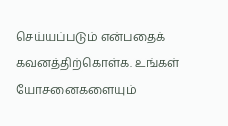செய்யப்படும் என்பதைக் கவனத்திற்கொள்க. உங்கள் யோசனைகளையும்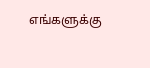எங்களுக்கு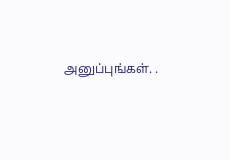அனுப்புங்கள். .